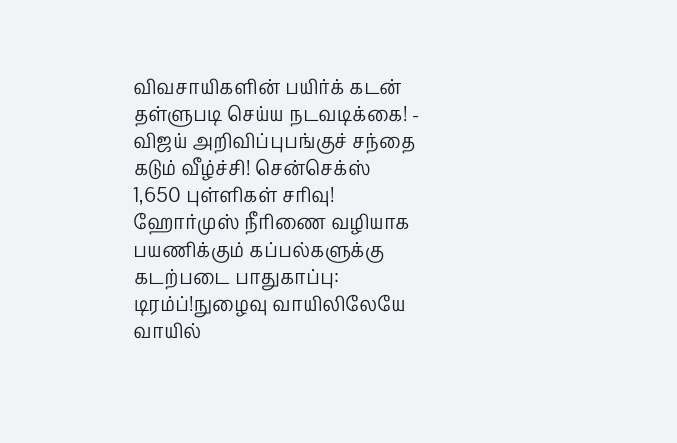விவசாயிகளின் பயிர்க் கடன் தள்ளுபடி செய்ய நடவடிக்கை! - விஜய் அறிவிப்புபங்குச் சந்தை கடும் வீழ்ச்சி! சென்செக்ஸ் 1,650 புள்ளிகள் சரிவு! ஹோர்முஸ் நீரிணை வழியாக பயணிக்கும் கப்பல்களுக்கு கடற்படை பாதுகாப்பு: டிரம்ப்!நுழைவு வாயிலிலேயே வாயில்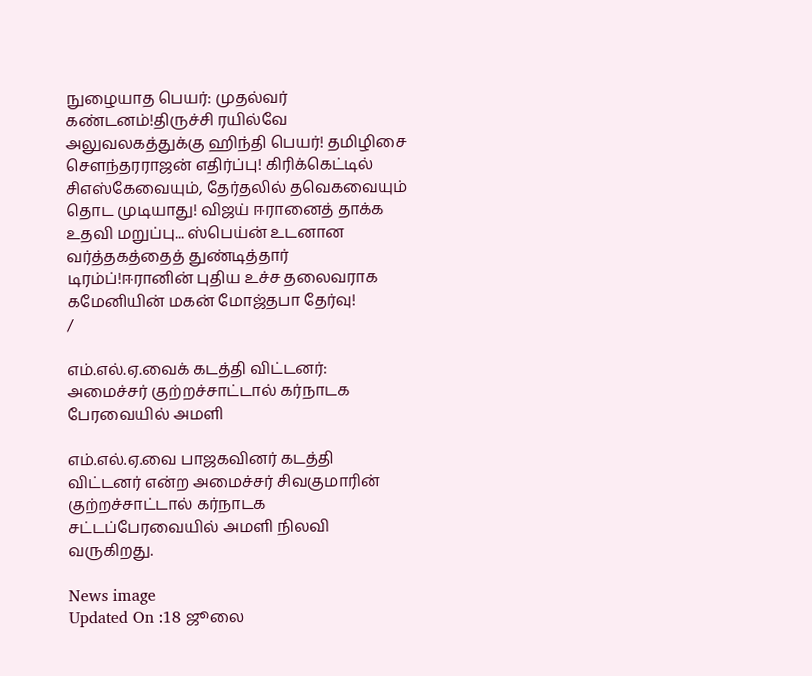நுழையாத பெயர்: முதல்வர் கண்டனம்!திருச்சி ரயில்வே அலுவலகத்துக்கு ஹிந்தி பெயர்! தமிழிசை செளந்தரராஜன் எதிர்ப்பு! கிரிக்கெட்டில் சிஎஸ்கேவையும், தேர்தலில் தவெகவையும் தொட முடியாது! விஜய் ஈரானைத் தாக்க உதவி மறுப்பு... ஸ்பெய்ன் உடனான வர்த்தகத்தைத் துண்டித்தார் டிரம்ப்!ஈரானின் புதிய உச்ச தலைவராக கமேனியின் மகன் மோஜ்தபா தேர்வு!
/

எம்.எல்.ஏ.வைக் கடத்தி விட்டனர்: அமைச்சர் குற்றச்சாட்டால் கர்நாடக பேரவையில் அமளி

எம்.எல்.ஏ.வை பாஜகவினர் கடத்தி விட்டனர் என்ற அமைச்சர் சிவகுமாரின் குற்றச்சாட்டால் கர்நாடக சட்டப்பேரவையில் அமளி நிலவி வருகிறது.

News image
Updated On :18 ஜூலை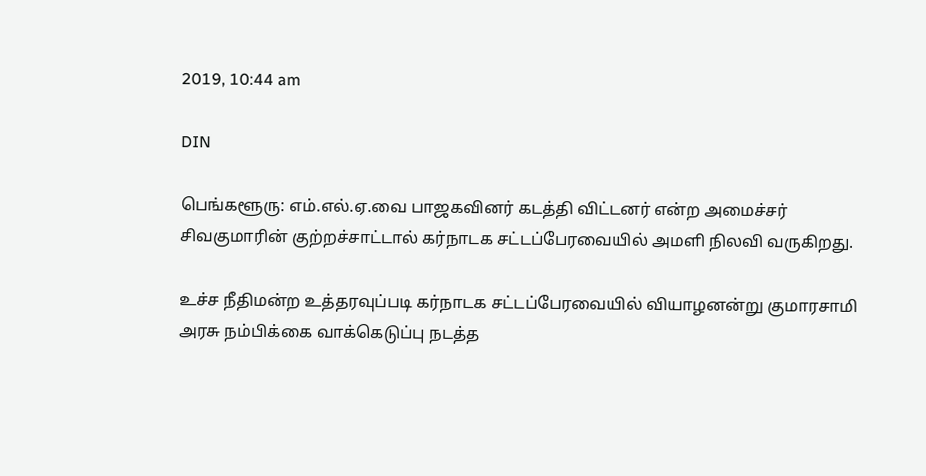2019, 10:44 am

DIN

பெங்களூரு: எம்.எல்.ஏ.வை பாஜகவினர் கடத்தி விட்டனர் என்ற அமைச்சர் சிவகுமாரின் குற்றச்சாட்டால் கர்நாடக சட்டப்பேரவையில் அமளி நிலவி வருகிறது.

உச்ச நீதிமன்ற உத்தரவுப்படி கர்நாடக சட்டப்பேரவையில் வியாழனன்று குமாரசாமி அரசு நம்பிக்கை வாக்கெடுப்பு நடத்த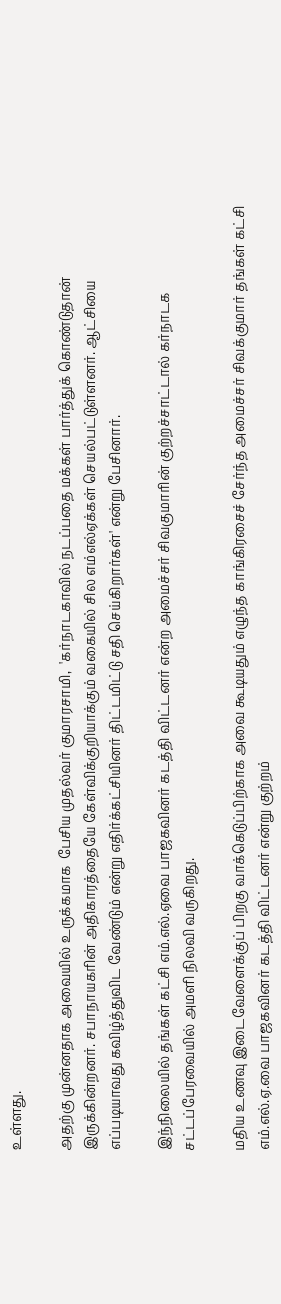உள்ளது.

அதற்கு முன்னதாக அவையில் உருக்கமாக  பேசிய முதல்வர் குமாரசாமி,  'கர்நாடகாவில் நடப்பதை மக்கள் பார்த்துக் கொண்டுதான் இருக்கின்றனர். சபாநாயகரின் அதிகாரத்தையே கேள்விக்குறியாக்கும் வகையில் சில எம்எல்ஏக்கள் செயல்பட்டுள்ளனர். ஆட்சியை எப்படியாவது கவிழ்த்துவிட வேண்டும் என்று எதிர்க்கட்சியினர் திட்டமிட்டு சதி செய்கிறார்கள்' என்று பேசினார்.

இந்நிலையில் தங்கள் கட்சி எம்.எல்.ஏவை பாஜகவினர் கடத்தி விட்டனர் என்ற அமைச்சர் சிவகுமாரின் குற்றச்சாட்டால் கர்நாடக சட்டப்பேரவையில் அமளி நிலவி வருகிறது.

மதிய உணவு இடைவேளைக்குப் பிறகு வாக்கெடுப்பிற்காக அவை கூடியதும் எழுந்த காங்கிரசைச் சேர்ந்த அமைச்சர் சிவக்குமார் தங்கள் கட்சி எம்.எல்.ஏ.வை பாஜகவினர் கடத்தி விட்டனர் என்று குற்றம்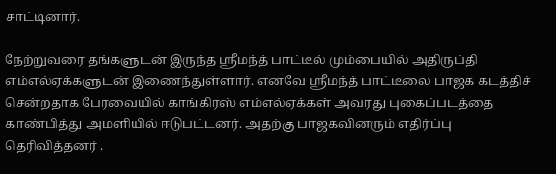சாட்டினார்.

நேற்றுவரை தங்களுடன் இருந்த ஸ்ரீமந்த் பாட்டீல் மும்பையில் அதிருப்தி எம்எல்ஏக்களுடன் இணைந்துள்ளார். எனவே ஸ்ரீமந்த் பாட்டீலை பாஜக கடத்திச் சென்றதாக பேரவையில் காங்கிரஸ் எம்எல்ஏக்கள் அவரது புகைப்படத்தை காண்பித்து அமளியில் ஈடுபட்டனர். அதற்கு பாஜகவினரும் எதிர்ப்பு தெரிவித்தனர் .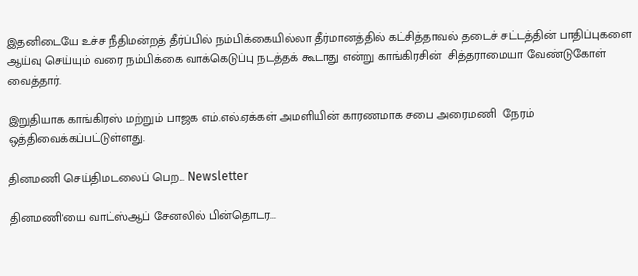இதனிடையே உச்ச நீதிமன்றத் தீர்ப்பில் நம்பிக்கையில்லா தீர்மானத்தில் கட்சித்தாவல் தடைச் சட்டத்தின் பாதிப்புகளை ஆய்வு செய்யும் வரை நம்பிக்கை வாக்கெடுப்பு நடத்தக் கூடாது என்று காங்கிரசின்  சித்தராமையா வேண்டுகோள் வைத்தார்.

இறுதியாக காங்கிரஸ் மற்றும் பாஜக எம்.எல்.ஏக்கள் அமளியின் காரணமாக சபை அரைமணி  நேரம் ஒத்திவைக்கப்பட்டுள்ளது.

தினமணி செய்திமடலைப் பெற... Newsletter

தினமணி'யை வாட்ஸ்ஆப் சேனலில் பின்தொடர...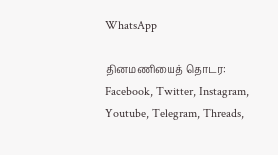WhatsApp

தினமணியைத் தொடர: Facebook, Twitter, Instagram, Youtube, Telegram, Threads,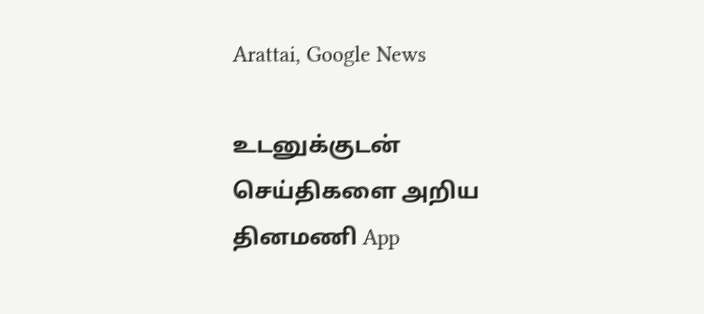Arattai, Google News

உடனுக்குடன் செய்திகளை அறிய தினமணி App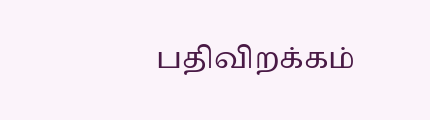பதிவிறக்கம்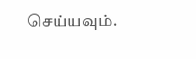செய்யவும்.